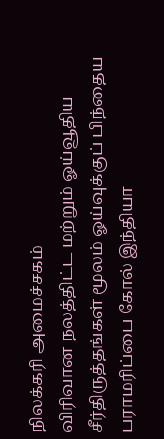நிலக்கரி அமைச்சகம்
விரிவான நலத்திட்ட மற்றும் ஓய்வூதிய சீர்திருத்தங்கள் மூலம் ஓய்வுக்குப் பிந்தைய பராமரிப்பை கோல் இந்தியா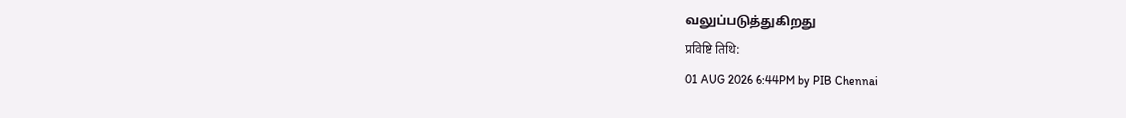வலுப்படுத்துகிறது
प्रविष्टि तिथि:
01 AUG 2026 6:44PM by PIB Chennai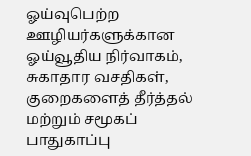ஓய்வுபெற்ற ஊழியர்களுக்கான ஓய்வூதிய நிர்வாகம், சுகாதார வசதிகள், குறைகளைத் தீர்த்தல் மற்றும் சமூகப் பாதுகாப்பு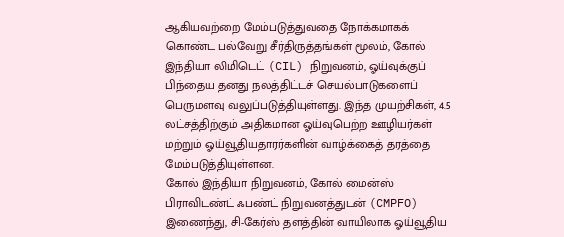ஆகியவற்றை மேம்படுத்துவதை நோக்கமாகக் கொண்ட பல்வேறு சீர்திருத்தங்கள் மூலம், கோல் இந்தியா லிமிடெட் (CIL) நிறுவனம், ஓய்வுக்குப் பிந்தைய தனது நலத்திட்டச் செயல்பாடுகளைப் பெருமளவு வலுப்படுத்தியுள்ளது. இந்த முயற்சிகள், 4.5 லட்சத்திற்கும் அதிகமான ஓய்வுபெற்ற ஊழியர்கள் மற்றும் ஓய்வூதியதாரர்களின் வாழ்க்கைத் தரத்தை மேம்படுத்தியுள்ளன.
கோல் இந்தியா நிறுவனம், கோல் மைன்ஸ் பிராவிடண்ட் ஃபண்ட் நிறுவனத்துடன் (CMPFO) இணைந்து, சி-கேர்ஸ் தளத்தின் வாயிலாக ஓய்வூதிய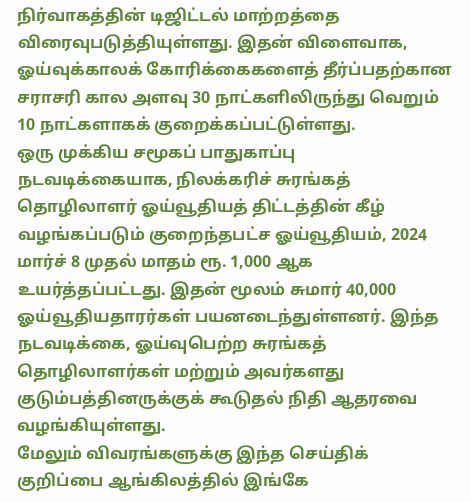நிர்வாகத்தின் டிஜிட்டல் மாற்றத்தை விரைவுபடுத்தியுள்ளது. இதன் விளைவாக, ஓய்வுக்காலக் கோரிக்கைகளைத் தீர்ப்பதற்கான சராசரி கால அளவு 30 நாட்களிலிருந்து வெறும் 10 நாட்களாகக் குறைக்கப்பட்டுள்ளது.
ஒரு முக்கிய சமூகப் பாதுகாப்பு நடவடிக்கையாக, நிலக்கரிச் சுரங்கத் தொழிலாளர் ஓய்வூதியத் திட்டத்தின் கீழ் வழங்கப்படும் குறைந்தபட்ச ஓய்வூதியம், 2024 மார்ச் 8 முதல் மாதம் ரூ. 1,000 ஆக உயர்த்தப்பட்டது. இதன் மூலம் சுமார் 40,000 ஓய்வூதியதாரர்கள் பயனடைந்துள்ளனர். இந்த நடவடிக்கை, ஓய்வுபெற்ற சுரங்கத் தொழிலாளர்கள் மற்றும் அவர்களது குடும்பத்தினருக்குக் கூடுதல் நிதி ஆதரவை வழங்கியுள்ளது.
மேலும் விவரங்களுக்கு இந்த செய்திக் குறிப்பை ஆங்கிலத்தில் இங்கே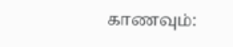காணவும்: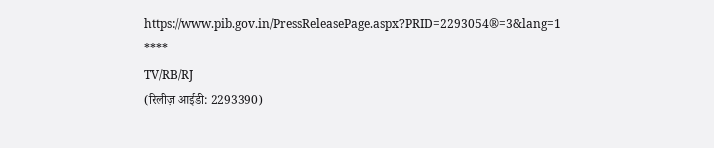https://www.pib.gov.in/PressReleasePage.aspx?PRID=2293054®=3&lang=1
****
TV/RB/RJ
(रिलीज़ आईडी: 2293390)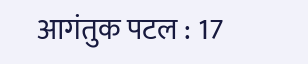आगंतुक पटल : 17